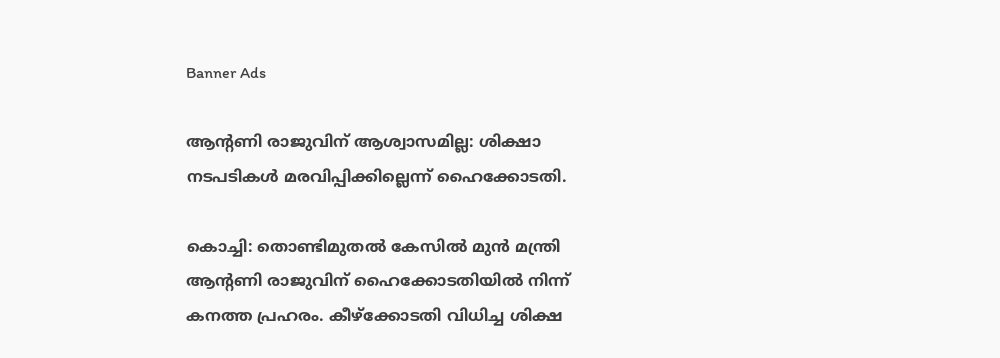Banner Ads

ആന്റണി രാജുവിന് ആശ്വാസമില്ല: ശിക്ഷാ നടപടികൾ മരവിപ്പിക്കില്ലെന്ന് ഹൈക്കോടതി.

കൊച്ചി: തൊണ്ടിമുതൽ കേസിൽ മുൻ മന്ത്രി ആന്റണി രാജുവിന് ഹൈക്കോടതിയിൽ നിന്ന് കനത്ത പ്രഹരം. കീഴ്ക്കോടതി വിധിച്ച ശിക്ഷ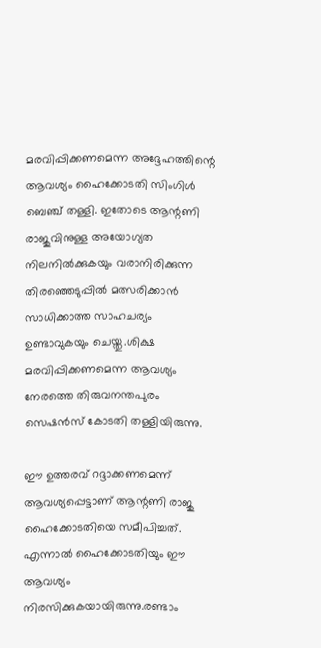മരവിപ്പിക്കണമെന്ന അദ്ദേഹത്തിന്റെ ആവശ്യം ഹൈക്കോടതി സിംഗിൾ ബെഞ്ച് തള്ളി. ഇതോടെ ആന്റണി രാജുവിനുള്ള അയോഗ്യത നിലനിൽക്കുകയും വരാനിരിക്കുന്ന തിരഞ്ഞെടുപ്പിൽ മത്സരിക്കാൻ സാധിക്കാത്ത സാഹചര്യം ഉണ്ടാവുകയും ചെയ്തു.ശിക്ഷ മരവിപ്പിക്കണമെന്ന ആവശ്യം നേരത്തെ തിരുവനന്തപുരം സെഷൻസ് കോടതി തള്ളിയിരുന്നു.

ഈ ഉത്തരവ് റദ്ദാക്കണമെന്ന് ആവശ്യപ്പെട്ടാണ് ആന്റണി രാജു ഹൈക്കോടതിയെ സമീപിച്ചത്. എന്നാൽ ഹൈക്കോടതിയും ഈ ആവശ്യം നിരസിക്കുകയായിരുന്നു.രണ്ടാം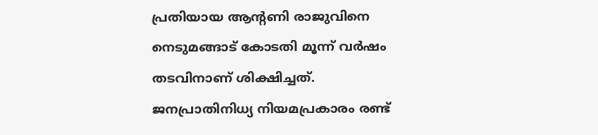പ്രതിയായ ആന്റണി രാജുവിനെ നെടുമങ്ങാട് കോടതി മൂന്ന് വർഷം തടവിനാണ് ശിക്ഷിച്ചത്. ജനപ്രാതിനിധ്യ നിയമപ്രകാരം രണ്ട്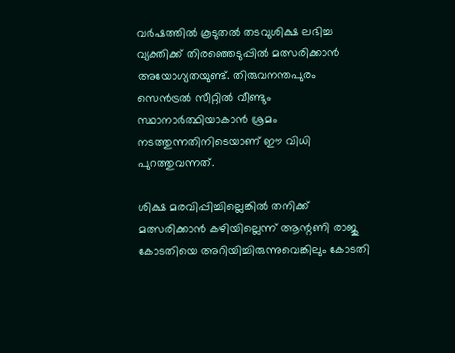വർഷത്തിൽ കൂടുതൽ തടവുശിക്ഷ ലഭിച്ച വ്യക്തിക്ക് തിരഞ്ഞെടുപ്പിൽ മത്സരിക്കാൻ അയോഗ്യതയുണ്ട്. തിരുവനന്തപുരം സെൻട്രൽ സീറ്റിൽ വീണ്ടും സ്ഥാനാർത്ഥിയാകാൻ ശ്രമം നടത്തുന്നതിനിടെയാണ് ഈ വിധി പുറത്തുവന്നത്.

ശിക്ഷ മരവിപ്പിച്ചില്ലെങ്കിൽ തനിക്ക് മത്സരിക്കാൻ കഴിയില്ലെന്ന് ആന്റണി രാജു കോടതിയെ അറിയിച്ചിരുന്നുവെങ്കിലും കോടതി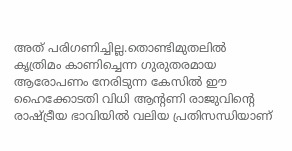അത് പരിഗണിച്ചില്ല.തൊണ്ടിമുതലിൽ കൃത്രിമം കാണിച്ചെന്ന ഗുരുതരമായ ആരോപണം നേരിടുന്ന കേസിൽ ഈ ഹൈക്കോടതി വിധി ആന്റണി രാജുവിന്റെ രാഷ്ട്രീയ ഭാവിയിൽ വലിയ പ്രതിസന്ധിയാണ്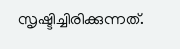സൃഷ്ടിച്ചിരിക്കുന്നത്.